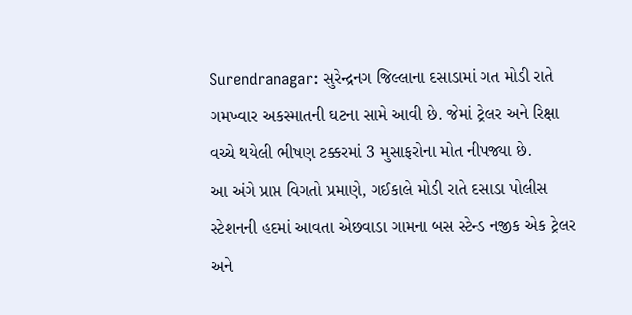Surendranagar: સુરેન્દ્રનગ જિલ્લાના દસાડામાં ગત મોડી રાતે ગમખ્વાર અકસ્માતની ઘટના સામે આવી છે. જેમાં ટ્રેલર અને રિક્ષા વચ્ચે થયેલી ભીષણ ટક્કરમાં 3 મુસાફરોના મોત નીપજ્યા છે.
આ અંગે પ્રાપ્ત વિગતો પ્રમાણે, ગઈકાલે મોડી રાતે દસાડા પોલીસ સ્ટેશનની હદમાં આવતા એછવાડા ગામના બસ સ્ટેન્ડ નજીક એક ટ્રેલર અને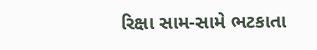રિક્ષા સામ-સામે ભટકાતા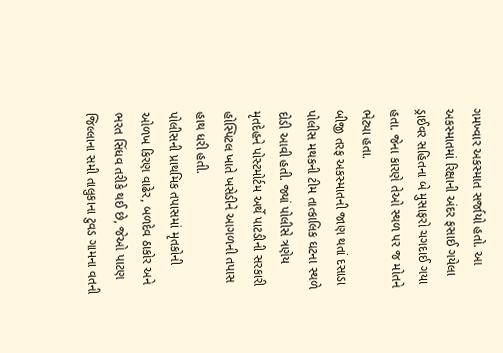ગમખ્વાર અકસ્માત સર્જાયો હતો. આ અકસ્માતમાં રિક્ષાની અંદર ફસાઈ ગયેલા ડ્રાઈવર સહિતના બે મુસાફરો ચગદાઈ ગયા હતા. જેના કારણે તેઓ સ્થળ પર જ મોતને ભેટ્યા હતા.
બીજી તરફ અકસ્માતની જાણ થતાં દસાડા પોલીસ મથકની ટીમ તાત્કાલિક ઘટના સ્થળે દોડી આવી હતી. જ્યાં પોલીસે ત્રણેય મૃતદેહને પોસ્ટમોર્ટમ અર્થે પાટડીની સરકારી હોસ્પિટલ ખાતે ખસેડીને આગળની તપાસ હાથ ધરી હતી.
પોલીસની પ્રાથમિક તપાસમાં મૃતકોની ઓળખ કિરણ વાઢેર, બળદેવ ઠાકોર અને ભરત સિંધવ તરીકે થઈ છે, જેઓ પાટણ જિલ્લાના સમી તાલુકાના ટુવડ ગામના વતની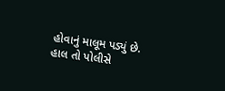હોવાનું માલૂમ પડ્યું છે. હાલ તો પોલીસે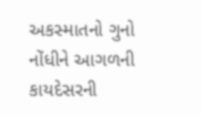અકસ્માતનો ગુનો નોંધીને આગળની કાયદેસરની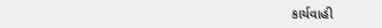કાર્યવાહી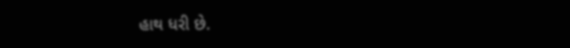હાથ ધરી છે.